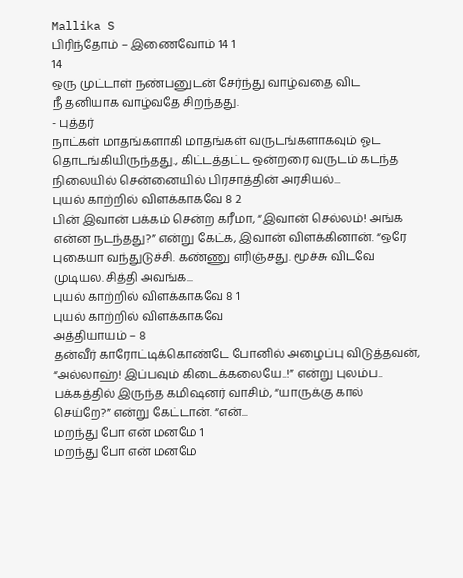Mallika S
பிரிந்தோம் – இணைவோம் 14 1
14
ஒரு முட்டாள் நண்பனுடன் சேர்ந்து வாழ்வதை விட
நீ தனியாக வாழ்வதே சிறந்தது.
- புத்தர்
நாட்கள் மாதங்களாகி மாதங்கள் வருடங்களாகவும் ஓட தொடங்கியிருந்தது., கிட்டத்தட்ட ஒன்றரை வருடம் கடந்த நிலையில் சென்னையில் பிரசாத்தின் அரசியல்...
புயல் காற்றில் விளக்காகவே 8 2
பின் இவான் பக்கம் சென்ற கரீமா, “இவான் செல்லம்! அங்க என்ன நடந்தது?” என்று கேட்க, இவான் விளக்கினான். “ஒரே புகையா வந்துடுச்சி. கண்ணு எரிஞ்சது. மூச்சு விடவே முடியல. சித்தி அவங்க...
புயல் காற்றில் விளக்காகவே 8 1
புயல் காற்றில் விளக்காகவே
அத்தியாயம் – 8
தன்வீர் காரோட்டிக்கொண்டே போனில் அழைப்பு விடுத்தவன், “அல்லாஹ்! இப்பவும் கிடைக்கலையே..!” என்று புலம்ப.. பக்கத்தில் இருந்த கமிஷனர் வாசிம், “யாருக்கு கால் செய்றே?” என்று கேட்டான். “என்...
மறந்து போ என் மனமே 1
மறந்து போ என் மனமே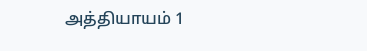அத்தியாயம் 1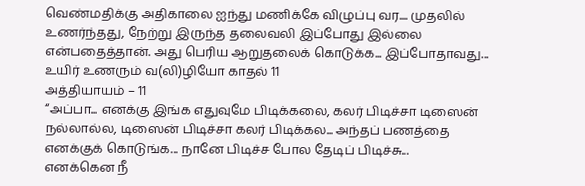வெண்மதிக்கு அதிகாலை ஐந்து மணிக்கே விழுப்பு வர.... முதலில் உணர்ந்தது, நேற்று இருந்த தலைவலி இப்போது இல்லை என்பதைத்தான். அது பெரிய ஆறுதலைக் கொடுக்க... இப்போதாவது...
உயிர் உணரும் வ(லி)ழியோ காதல் 11
அத்தியாயம் – 11
“அப்பா... எனக்கு இங்க எதுவுமே பிடிக்கலை, கலர் பிடிச்சா டிஸைன் நல்லால்ல, டிஸைன் பிடிச்சா கலர் பிடிக்கல... அந்தப் பணத்தை எனக்குக் கொடுங்க... நானே பிடிச்ச போல தேடிப் பிடிச்சு...
எனக்கென நீ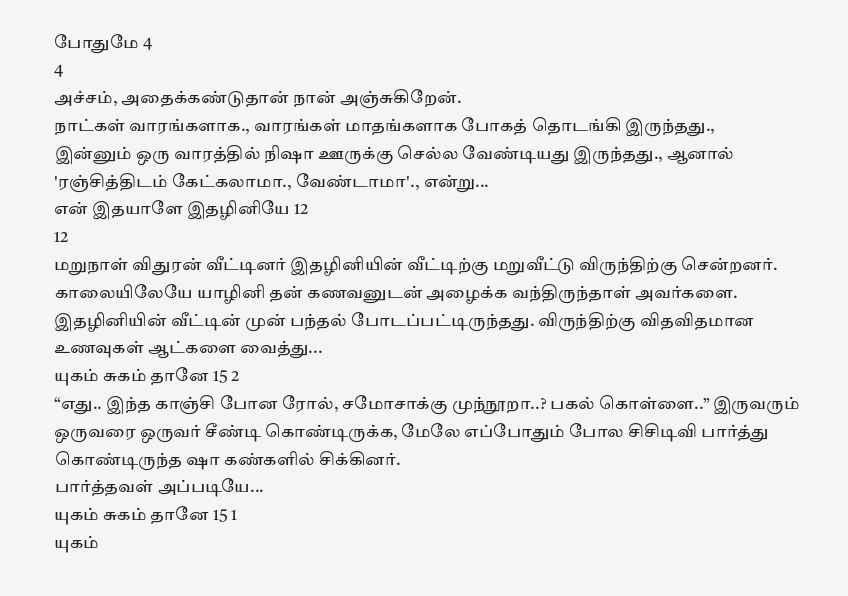போதுமே 4
4
அச்சம், அதைக்கண்டுதான் நான் அஞ்சுகிறேன்.
நாட்கள் வாரங்களாக., வாரங்கள் மாதங்களாக போகத் தொடங்கி இருந்தது.,
இன்னும் ஒரு வாரத்தில் நிஷா ஊருக்கு செல்ல வேண்டியது இருந்தது., ஆனால் 'ரஞ்சித்திடம் கேட்கலாமா., வேண்டாமா'., என்று...
என் இதயாளே இதழினியே 12
12
மறுநாள் விதுரன் வீட்டினர் இதழினியின் வீட்டிற்கு மறுவீட்டு விருந்திற்கு சென்றனர். காலையிலேயே யாழினி தன் கணவனுடன் அழைக்க வந்திருந்தாள் அவர்களை.
இதழினியின் வீட்டின் முன் பந்தல் போடப்பட்டிருந்தது. விருந்திற்கு விதவிதமான உணவுகள் ஆட்களை வைத்து...
யுகம் சுகம் தானே 15 2
“எது.. இந்த காஞ்சி போன ரோல், சமோசாக்கு முந்நூறா..? பகல் கொள்ளை..” இருவரும் ஒருவரை ஒருவர் சீண்டி கொண்டிருக்க, மேலே எப்போதும் போல சிசிடிவி பார்த்து கொண்டிருந்த ஷா கண்களில் சிக்கினர்.
பார்த்தவள் அப்படியே...
யுகம் சுகம் தானே 15 1
யுகம்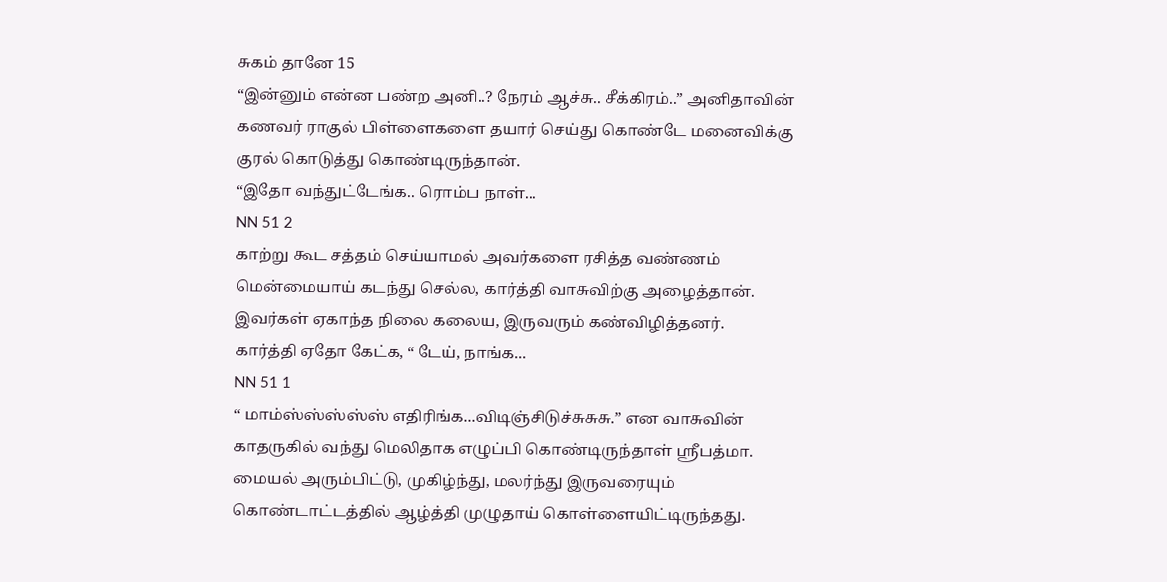சுகம் தானே 15
“இன்னும் என்ன பண்ற அனி..? நேரம் ஆச்சு.. சீக்கிரம்..” அனிதாவின் கணவர் ராகுல் பிள்ளைகளை தயார் செய்து கொண்டே மனைவிக்கு குரல் கொடுத்து கொண்டிருந்தான்.
“இதோ வந்துட்டேங்க.. ரொம்ப நாள்...
NN 51 2
காற்று கூட சத்தம் செய்யாமல் அவர்களை ரசித்த வண்ணம் மென்மையாய் கடந்து செல்ல, கார்த்தி வாசுவிற்கு அழைத்தான். இவர்கள் ஏகாந்த நிலை கலைய, இருவரும் கண்விழித்தனர்.
கார்த்தி ஏதோ கேட்க, “ டேய், நாங்க...
NN 51 1
“ மாம்ஸ்ஸ்ஸ்ஸ்ஸ் எதிரிங்க...விடிஞ்சிடுச்சுசுசு.” என வாசுவின் காதருகில் வந்து மெலிதாக எழுப்பி கொண்டிருந்தாள் ஸ்ரீபத்மா.
மையல் அரும்பிட்டு, முகிழ்ந்து, மலர்ந்து இருவரையும் கொண்டாட்டத்தில் ஆழ்த்தி முழுதாய் கொள்ளையிட்டிருந்தது.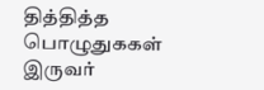தித்தித்த பொழுதுககள் இருவர்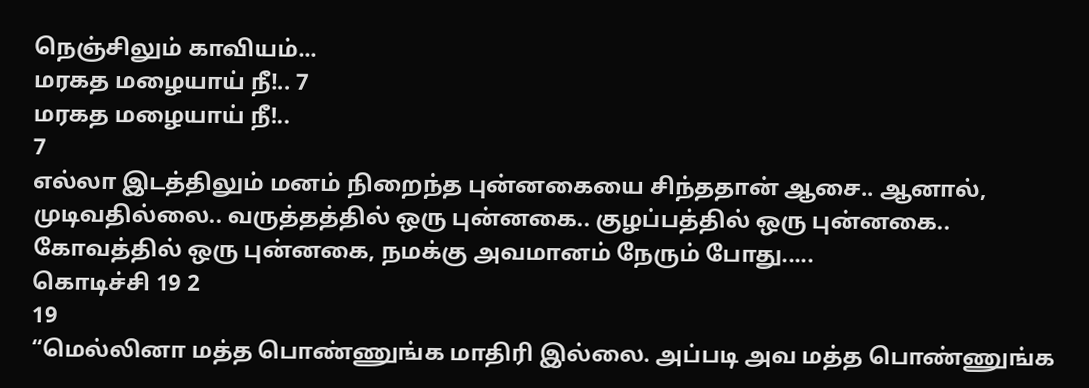நெஞ்சிலும் காவியம்...
மரகத மழையாய் நீ!.. 7
மரகத மழையாய் நீ!..
7
எல்லா இடத்திலும் மனம் நிறைந்த புன்னகையை சிந்ததான் ஆசை.. ஆனால், முடிவதில்லை.. வருத்தத்தில் ஒரு புன்னகை.. குழப்பத்தில் ஒரு புன்னகை.. கோவத்தில் ஒரு புன்னகை, நமக்கு அவமானம் நேரும் போது.....
கொடிச்சி 19 2
19
“மெல்லினா மத்த பொண்ணுங்க மாதிரி இல்லை. அப்படி அவ மத்த பொண்ணுங்க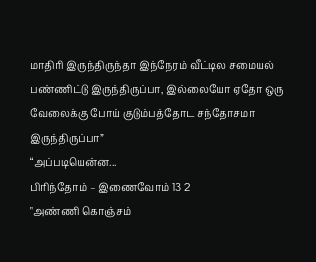மாதிரி இருந்திருந்தா இந்நேரம் வீட்டில சமையல் பண்ணிட்டு இருந்திருப்பா, இல்லையோ ஏதோ ஒரு வேலைக்கு போய் குடும்பத்தோட சந்தோசமா இருந்திருப்பா”
“அப்படியென்ன...
பிரிந்தோம் – இணைவோம் 13 2
"அண்ணி கொஞ்சம்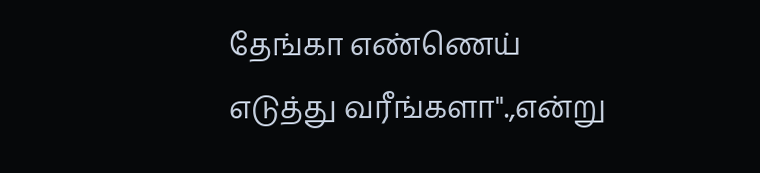தேங்கா எண்ணெய் எடுத்து வரீங்களா".,என்று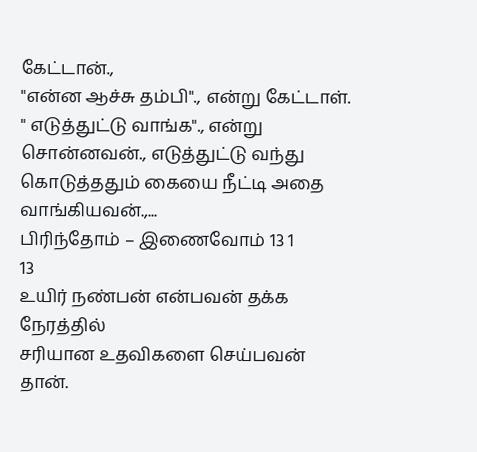கேட்டான்.,
"என்ன ஆச்சு தம்பி"., என்று கேட்டாள்.
" எடுத்துட்டு வாங்க"., என்று சொன்னவன்., எடுத்துட்டு வந்து கொடுத்ததும் கையை நீட்டி அதை வாங்கியவன்.,...
பிரிந்தோம் – இணைவோம் 13 1
13
உயிர் நண்பன் என்பவன் தக்க நேரத்தில்
சரியான உதவிகளை செய்பவன் தான்.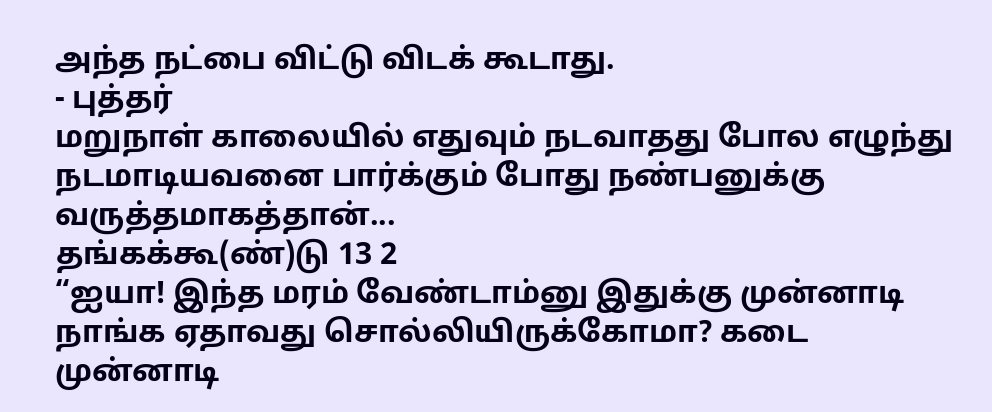அந்த நட்பை விட்டு விடக் கூடாது.
- புத்தர்
மறுநாள் காலையில் எதுவும் நடவாதது போல எழுந்து நடமாடியவனை பார்க்கும் போது நண்பனுக்கு வருத்தமாகத்தான்...
தங்கக்கூ(ண்)டு 13 2
“ஐயா! இந்த மரம் வேண்டாம்னு இதுக்கு முன்னாடி நாங்க ஏதாவது சொல்லியிருக்கோமா? கடை முன்னாடி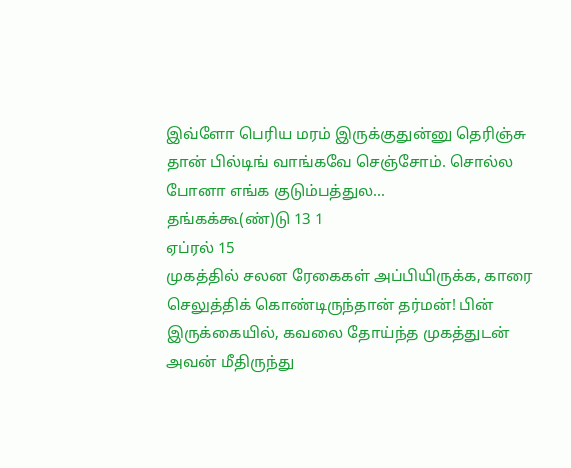இவ்ளோ பெரிய மரம் இருக்குதுன்னு தெரிஞ்சு தான் பில்டிங் வாங்கவே செஞ்சோம். சொல்ல போனா எங்க குடும்பத்துல...
தங்கக்கூ(ண்)டு 13 1
ஏப்ரல் 15
முகத்தில் சலன ரேகைகள் அப்பியிருக்க, காரை செலுத்திக் கொண்டிருந்தான் தர்மன்! பின் இருக்கையில், கவலை தோய்ந்த முகத்துடன் அவன் மீதிருந்து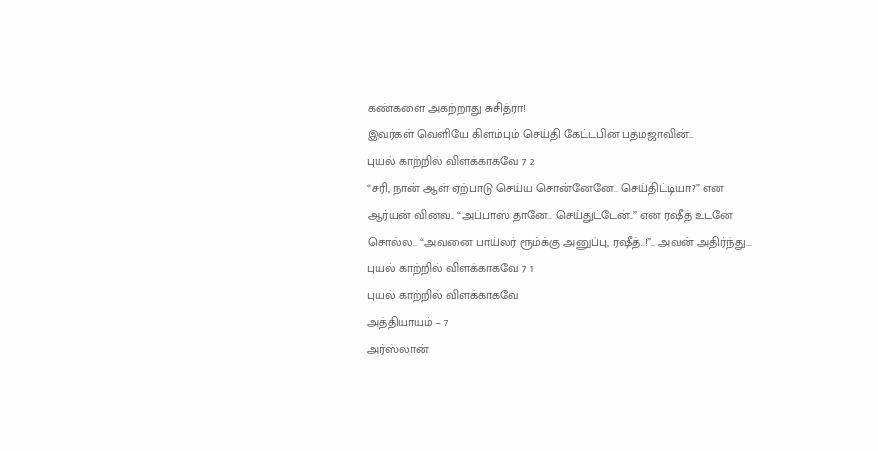கண்களை அகற்றாது சுசித்ரா!
இவர்கள் வெளியே கிளம்பும் செய்தி கேட்டபின் பத்மஜாவின்...
புயல் காற்றில் விளக்காகவே 7 2
“சரி, நான் ஆள் ஏற்பாடு செய்ய சொன்னேனே.. செய்திட்டியா?” என ஆர்யன் வினவ.. “அப்பாஸ் தானே.. செய்துட்டேன்..” என ரஷீத் உடனே சொல்ல.. “அவனை பாய்லர் ரூம்க்கு அனுப்பு, ரஷீத்..!”.. அவன் அதிர்ந்து...
புயல் காற்றில் விளக்காகவே 7 1
புயல் காற்றில் விளக்காகவே
அத்தியாயம் – 7
அர்ஸ்லான்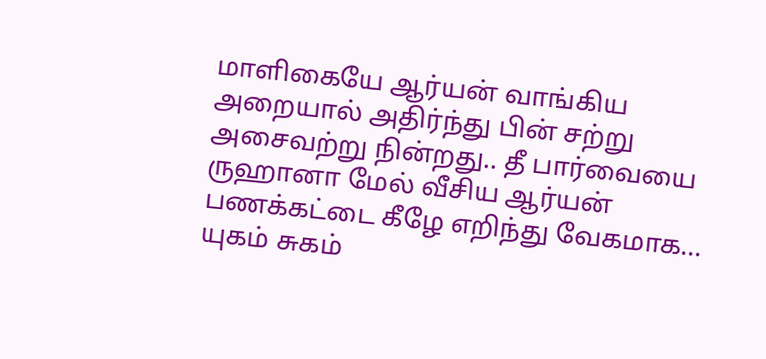மாளிகையே ஆர்யன் வாங்கிய அறையால் அதிர்ந்து பின் சற்று அசைவற்று நின்றது.. தீ பார்வையை ருஹானா மேல் வீசிய ஆர்யன் பணக்கட்டை கீழே எறிந்து வேகமாக...
யுகம் சுகம்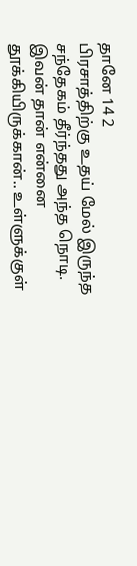தானே 14 2
பிரசாத்திற்கு உதய் மேல் இருந்த சந்தேகம் தீர்ந்தது அந்த நொடி. இவன் தான் என்னை தூக்கியிருக்கான்.. உள்ளுக்குள்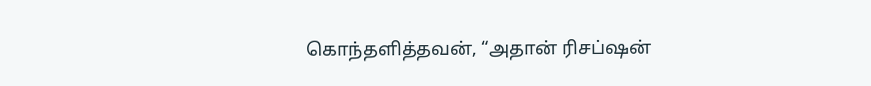கொந்தளித்தவன், “அதான் ரிசப்ஷன்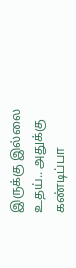இருக்கு இல்லை உதய்.. அதுக்கு கண்டிப்பா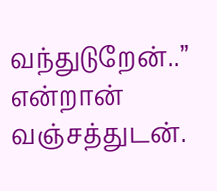வந்துடுறேன்..” என்றான் வஞ்சத்துடன்.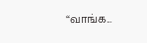“வாங்க...